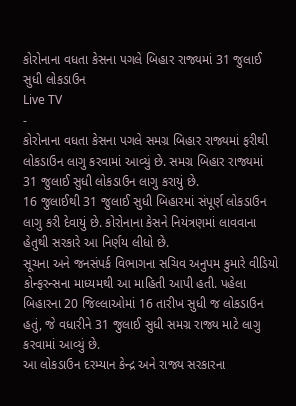કોરોનાના વધતા કેસના પગલે બિહાર રાજ્યમાં 31 જુલાઈ સુધી લોકડાઉન
Live TV
-
કોરોનાના વધતા કેસના પગલે સમગ્ર બિહાર રાજ્યમાં ફરીથી લોકડાઉન લાગુ કરવામાં આવ્યું છે. સમગ્ર બિહાર રાજ્યમાં 31 જુલાઈ સુધી લોકડાઉન લાગુ કરાયું છે.
16 જુલાઈથી 31 જુલાઈ સુધી બિહારમાં સંપૂર્ણ લોકડાઉન લાગુ કરી દેવાયું છે. કોરોનાના કેસને નિયંત્રણમાં લાવવાના હેતુથી સરકારે આ નિર્ણય લીધો છે.
સૂચના અને જનસંપર્ક વિભાગના સચિવ અનુપમ કુમારે વીડિયો કોન્ફરન્સના માધ્યમથી આ માહિતી આપી હતી. પહેલા બિહારના 20 જિલ્લાઓમાં 16 તારીખ સુધી જ લોકડાઉન હતું, જે વધારીને 31 જુલાઈ સુધી સમગ્ર રાજ્ય માટે લાગુ કરવામાં આવ્યું છે.
આ લોકડાઉન દરમ્યાન કેન્દ્ર અને રાજ્ય સરકારના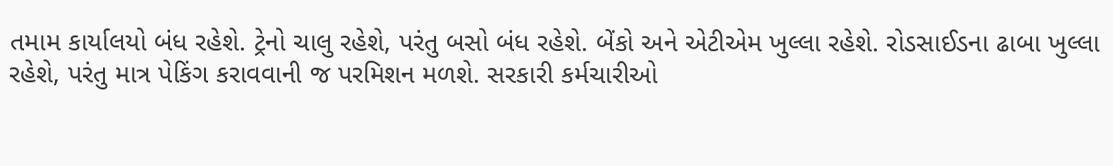તમામ કાર્યાલયો બંધ રહેશે. ટ્રેનો ચાલુ રહેશે, પરંતુ બસો બંધ રહેશે. બેંકો અને એટીએમ ખુલ્લા રહેશે. રોડસાઈડના ઢાબા ખુલ્લા રહેશે, પરંતુ માત્ર પેકિંગ કરાવવાની જ પરમિશન મળશે. સરકારી કર્મચારીઓ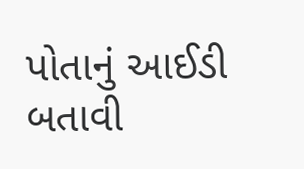પોતાનું આઈડી બતાવી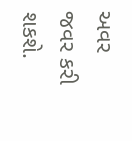અવર જવર કરી શકશે.